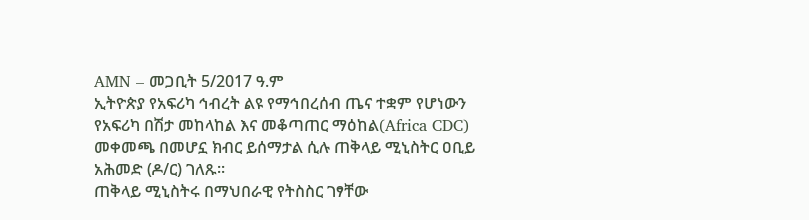AMN – መጋቢት 5/2017 ዓ.ም
ኢትዮጵያ የአፍሪካ ኅብረት ልዩ የማኅበረሰብ ጤና ተቋም የሆነውን የአፍሪካ በሽታ መከላከል እና መቆጣጠር ማዕከል(Africa CDC) መቀመጫ በመሆኗ ክብር ይሰማታል ሲሉ ጠቅላይ ሚኒስትር ዐቢይ አሕመድ (ዶ/ር) ገለጹ፡፡
ጠቅላይ ሚኒስትሩ በማህበራዊ የትስስር ገፃቸው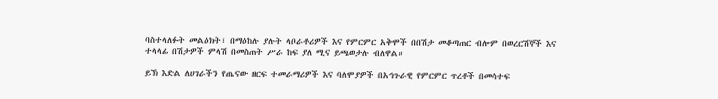ባስተላለፉት መልዕክት፣ በማዕከሉ ያሉት ላቦራቶሪዎች እና የምርምር አቅሞች በበሽታ መቆጣጠር ብሎም በወረርሽኞች እና ተላላፊ በሽታዎች ምላሽ በመስጠት ሥራ ከፍ ያለ ሚና ይጫወታሉ ብለዋል።

ይኽ እድል ለሀገራችን የጤናው ዘርፍ ተመራማሪዎች እና ባለሞያዎች በአኅጉራዊ የምርምር ጥረቶች በመሳተፍ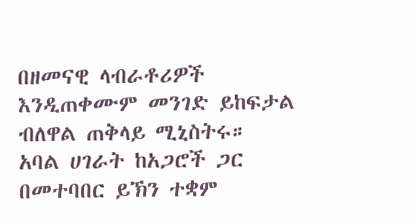በዘመናዊ ላብራቶሪዎች እንዲጠቀሙም መንገድ ይከፍታል ብለዋል ጠቅላይ ሚኒስትሩ።
አባል ሀገራት ከአጋሮች ጋር በመተባበር ይኽን ተቋም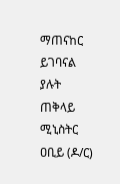ማጠናከር ይገባናል ያሉት ጠቅላይ ሚኒስትር ዐቢይ (ዶ/ር)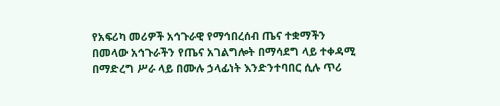የአፍሪካ መሪዎች አኅጉራዊ የማኅበረሰብ ጤና ተቋማችን በመላው አኅጉራችን የጤና አገልግሎት በማሳደግ ላይ ተቀዳሚ በማድረግ ሥራ ላይ በሙሉ ኃላፊነት እንድንተባበር ሲሉ ጥሪ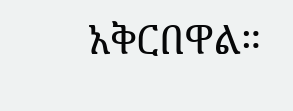አቅርበዋል።